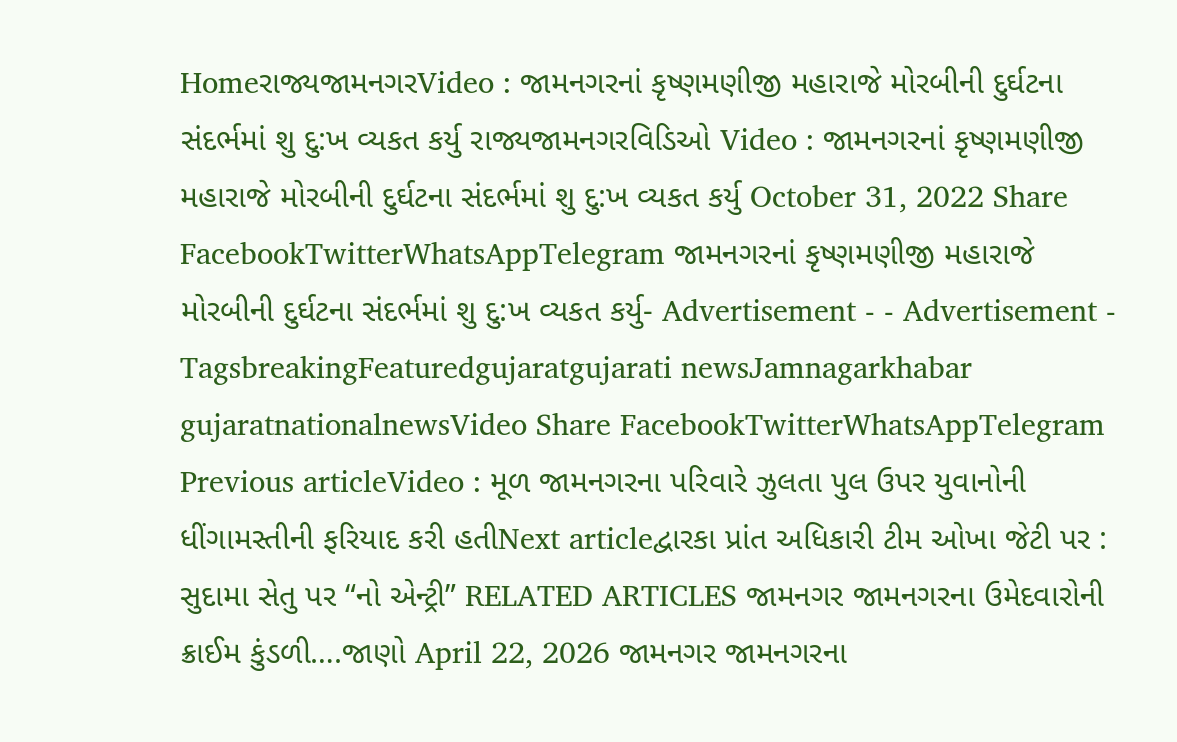Homeરાજ્યજામનગરVideo : જામનગરનાં કૃષ્ણમણીજી મહારાજે મોરબીની દુર્ઘટના સંદર્ભમાં શુ દુ:ખ વ્યકત કર્યુ રાજ્યજામનગરવિડિઓ Video : જામનગરનાં કૃષ્ણમણીજી મહારાજે મોરબીની દુર્ઘટના સંદર્ભમાં શુ દુ:ખ વ્યકત કર્યુ October 31, 2022 Share FacebookTwitterWhatsAppTelegram જામનગરનાં કૃષ્ણમણીજી મહારાજે મોરબીની દુર્ઘટના સંદર્ભમાં શુ દુ:ખ વ્યકત કર્યુ- Advertisement - - Advertisement - TagsbreakingFeaturedgujaratgujarati newsJamnagarkhabar gujaratnationalnewsVideo Share FacebookTwitterWhatsAppTelegram Previous articleVideo : મૂળ જામનગરના પરિવારે ઝુલતા પુલ ઉપર યુવાનોની ધીંગામસ્તીની ફરિયાદ કરી હતીNext articleદ્વારકા પ્રાંત અધિકારી ટીમ ઓખા જેટી પર : સુદામા સેતુ પર “નો એન્ટ્રી” RELATED ARTICLES જામનગર જામનગરના ઉમેદવારોની ક્રાઈમ કુંડળી….જાણો April 22, 2026 જામનગર જામનગરના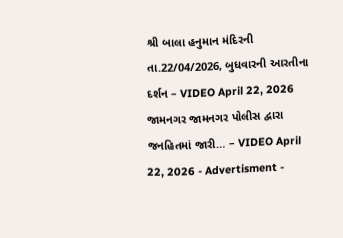શ્રી બાલા હનુમાન મંદિરની તા.22/04/2026, બુધવારની આરતીના દર્શન – VIDEO April 22, 2026 જામનગર જામનગર પોલીસ દ્વારા જનહિતમાં જારી… – VIDEO April 22, 2026 - Advertisment -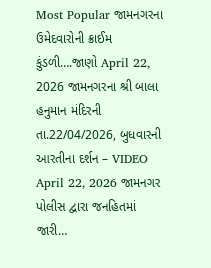Most Popular જામનગરના ઉમેદવારોની ક્રાઈમ કુંડળી….જાણો April 22, 2026 જામનગરના શ્રી બાલા હનુમાન મંદિરની તા.22/04/2026, બુધવારની આરતીના દર્શન – VIDEO April 22, 2026 જામનગર પોલીસ દ્વારા જનહિતમાં જારી…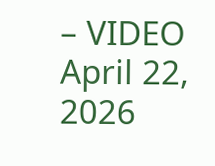– VIDEO April 22, 2026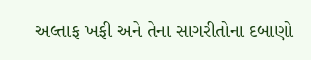અલ્તાફ ખફી અને તેના સાગરીતોના દબાણો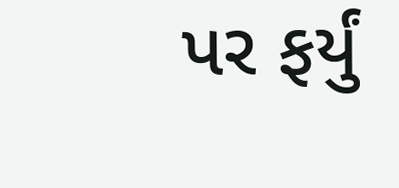પર ફર્યું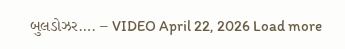બુલડોઝર…. – VIDEO April 22, 2026 Load more